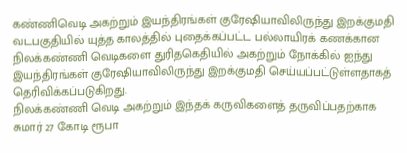கண்ணிவெடி அகற்றும் இயந்திரங்கள் குரேஷியாவிலிருந்து இறக்குமதி
வடபகுதியில் யுத்த காலத்தில் புதைக்கப்பட்ட பல்லாயிரக் கணக்கான நிலக்கண்ணி வெடிகளை துரிதகெதியில் அகற்றும் நோக்கில் ஐந்து இயந்திரங்கள் குரேஷியாவிலிருந்து இறக்குமதி செய்யப்பட்டுள்ளதாகத் தெரிவிக்கப்படுகிறது.
நிலக்கண்ணி வெடி அகற்றும் இந்தக் கருவிகளைத் தருவிப்பதற்காக சுமார் 27 கோடி ரூபா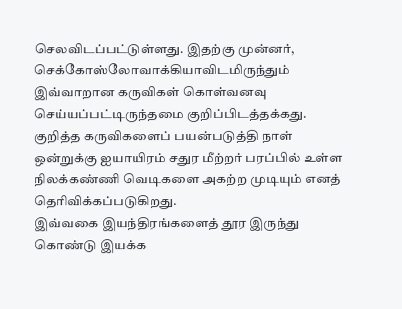செலவிடப்பட்டுள்ளது. இதற்கு முன்னர், செக்கோஸ்லோவாக்கியாவிடமிருந்தும் இவ்வாறான கருவிகள் கொள்வனவு செய்யப்பட்டிருந்தமை குறிப்பிடத்தக்கது.
குறித்த கருவிகளைப் பயன்படுத்தி நாள் ஒன்றுக்கு ஐயாயிரம் சதுர மீற்றர் பரப்பில் உள்ள நிலக்கண்ணி வெடிகளை அகற்ற முடியும் எனத் தெரிவிக்கப்படுகிறது.
இவ்வகை இயந்திரங்களைத் தூர இருந்து கொண்டு இயக்க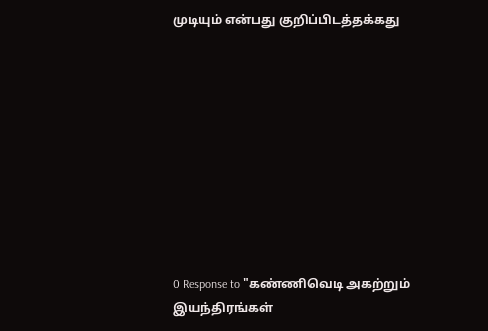முடியும் என்பது குறிப்பிடத்தக்கது










0 Response to "கண்ணிவெடி அகற்றும் இயந்திரங்கள்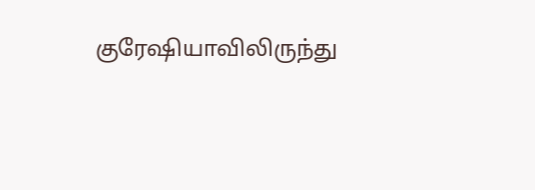குரேஷியாவிலிருந்து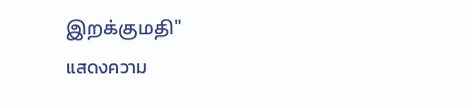இறக்குமதி"
แสดงความ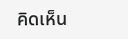คิดเห็น